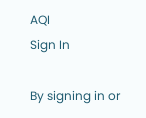AQI
Sign In

By signing in or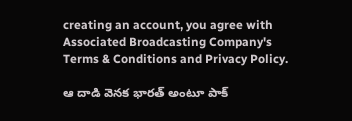creating an account, you agree with Associated Broadcasting Company's Terms & Conditions and Privacy Policy.

ఆ దాడి వెనక భారత్ అంటూ పాక్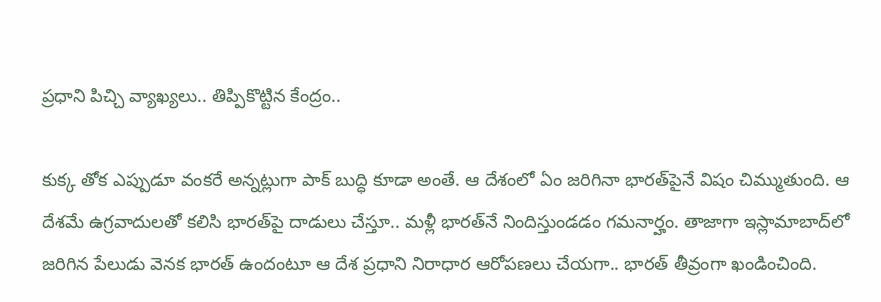ప్రధాని పిచ్చి వ్యాఖ్యలు.. తిప్పికొట్టిన కేంద్రం..

కుక్క తోక ఎప్పుడూ వంకరే అన్నట్లుగా పాక్ బుద్ధి కూడా అంతే. ఆ దేశంలో ఏం జరిగినా భారత్‌పైనే విషం చిమ్ముతుంది. ఆ దేశమే ఉగ్రవాదులతో కలిసి భారత్‌పై దాడులు చేస్తూ.. మళ్లీ భారత్‌నే నిందిస్తుండడం గమనార్హం. తాజాగా ఇస్లామాబాద్‌లో జరిగిన పేలుడు వెనక భారత్ ఉందంటూ ఆ దేశ ప్రధాని నిరాధార ఆరోపణలు చేయగా.. భారత్ తీవ్రంగా ఖండించింది.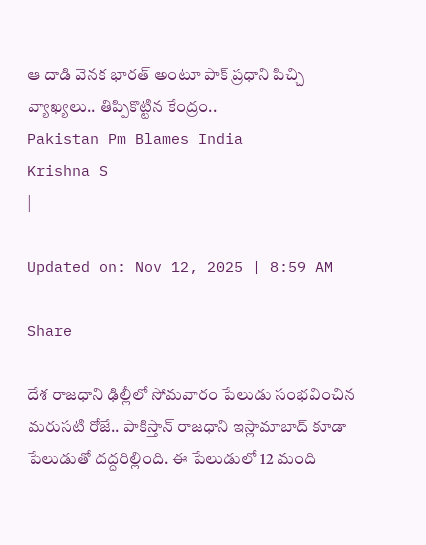ఆ దాడి వెనక భారత్ అంటూ పాక్ ప్రధాని పిచ్చి వ్యాఖ్యలు.. తిప్పికొట్టిన కేంద్రం..
Pakistan Pm Blames India
Krishna S
|

Updated on: Nov 12, 2025 | 8:59 AM

Share

దేశ రాజధాని ఢిల్లీలో సోమవారం పేలుడు సంభవించిన మరుసటి రోజే.. పాకిస్తాన్ రాజధాని ఇస్లామాబాద్ కూడా పేలుడుతో దద్దరిల్లింది. ఈ పేలుడులో 12 మంది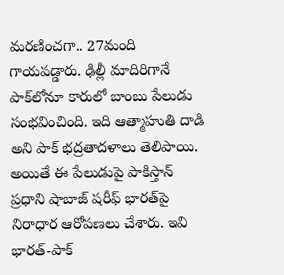మరణించగా.. 27మంది గాయపడ్డారు. ఢిల్లీ మాదిరిగానే పాక్‌లోనూ కారులో బాంబు పేలుడు సంభవించింది. ఇది ఆత్మాహుతి దాడి అని పాక్ భద్రతాదళాలు తెలిపాయి. అయితే ఈ పేలుడుపై పాకిస్తాన్ ప్రధాని షాబాజ్ షరీఫ్ భారత్‌పై నిరాధార ఆరోపణలు చేశారు. ఇవి భారత్-పాక్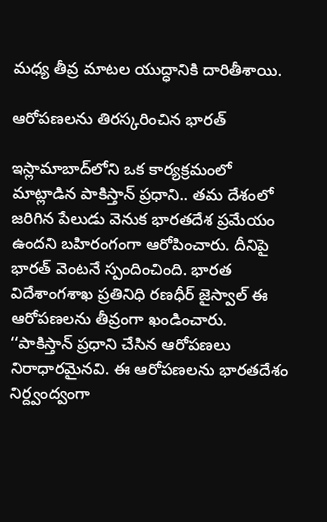మధ్య తీవ్ర మాటల యుద్ధానికి దారితీశాయి.

ఆరోపణలను తిరస్కరించిన భారత్

ఇస్లామాబాద్‌లోని ఒక కార్యక్రమంలో మాట్లాడిన పాకిస్తాన్ ప్రధాని.. తమ దేశంలో జరిగిన పేలుడు వెనుక భారతదేశ ప్రమేయం ఉందని బహిరంగంగా ఆరోపించారు. దీనిపై భారత్ వెంటనే స్పందించింది. భారత విదేశాంగశాఖ ప్రతినిధి రణధీర్ జైస్వాల్ ఈ ఆరోపణలను తీవ్రంగా ఖండించారు. ‘‘పాకిస్తాన్ ప్రధాని చేసిన ఆరోపణలు నిరాధారమైనవి. ఈ ఆరోపణలను భారతదేశం నిర్ద్వంద్వంగా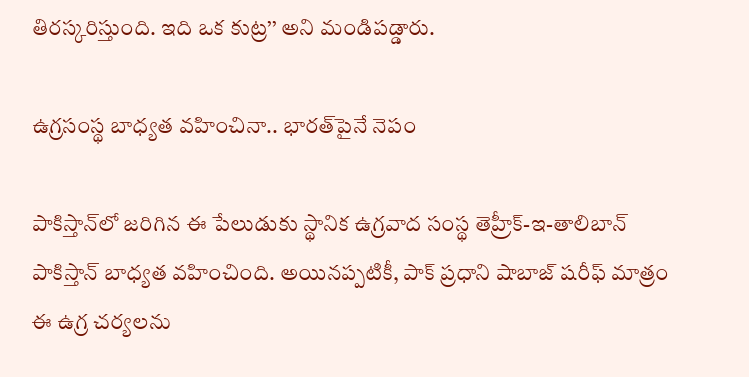తిరస్కరిస్తుంది. ఇది ఒక కుట్ర’’ అని మండిపడ్డారు.

ఉగ్రసంస్థ బాధ్యత వహించినా.. భారత్‌పైనే నెపం

పాకిస్తాన్‌లో జరిగిన ఈ పేలుడుకు స్థానిక ఉగ్రవాద సంస్థ తెహ్రీక్-ఇ-తాలిబాన్ పాకిస్తాన్ బాధ్యత వహించింది. అయినప్పటికీ, పాక్ ప్రధాని షాబాజ్ షరీఫ్ మాత్రం ఈ ఉగ్ర చర్యలను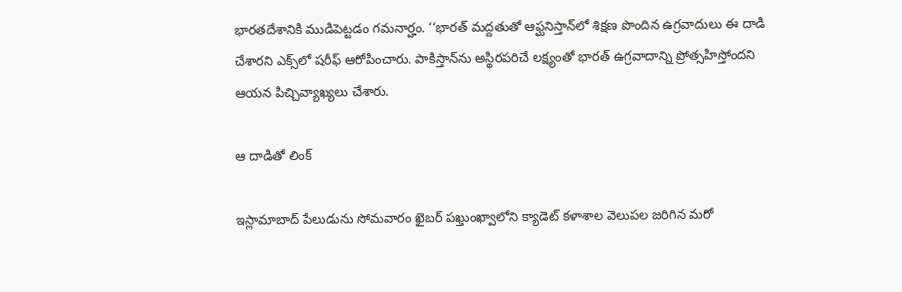భారతదేశానికి ముడిపెట్టడం గమనార్హం. ‘‘భారత్ మద్దతుతో ఆఫ్ఘనిస్తాన్‌లో శిక్షణ పొందిన ఉగ్రవాదులు ఈ దాడి చేశారని ఎక్స్‌లో షరీఫ్ ఆరోపించారు. పాకిస్తాన్‌ను అస్థిరపరిచే లక్ష్యంతో భారత్ ఉగ్రవాదాన్ని ప్రోత్సహిస్తోందని ఆయన పిచ్చివ్యాఖ్యలు చేశారు.

ఆ దాడితో లింక్

ఇస్లామాబాద్ పేలుడును సోమవారం ఖైబర్ పఖ్తుంఖ్వాలోని క్యాడెట్ కళాశాల వెలుపల జరిగిన మరో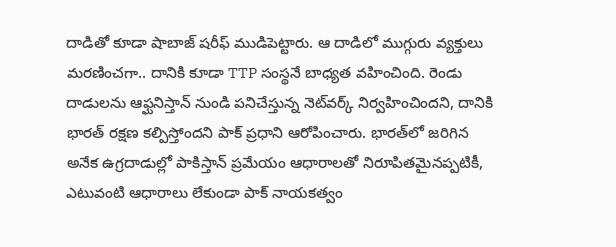దాడితో కూడా షాబాజ్ షరీఫ్ ముడిపెట్టారు. ఆ దాడిలో ముగ్గురు వ్యక్తులు మరణించగా.. దానికి కూడా TTP సంస్థనే బాధ్యత వహించింది. రెండు దాడులను ఆఫ్ఘనిస్తాన్ నుండి పనిచేస్తున్న నెట్‌వర్క్ నిర్వహించిందని, దానికి భారత్ రక్షణ కల్పిస్తోందని పాక్ ప్రధాని ఆరోపించారు. భారత్‌లో జరిగిన అనేక ఉగ్రదాడుల్లో పాకిస్తాన్ ప్రమేయం ఆధారాలతో నిరూపితమైనప్పటికీ, ఎటువంటి ఆధారాలు లేకుండా పాక్ నాయకత్వం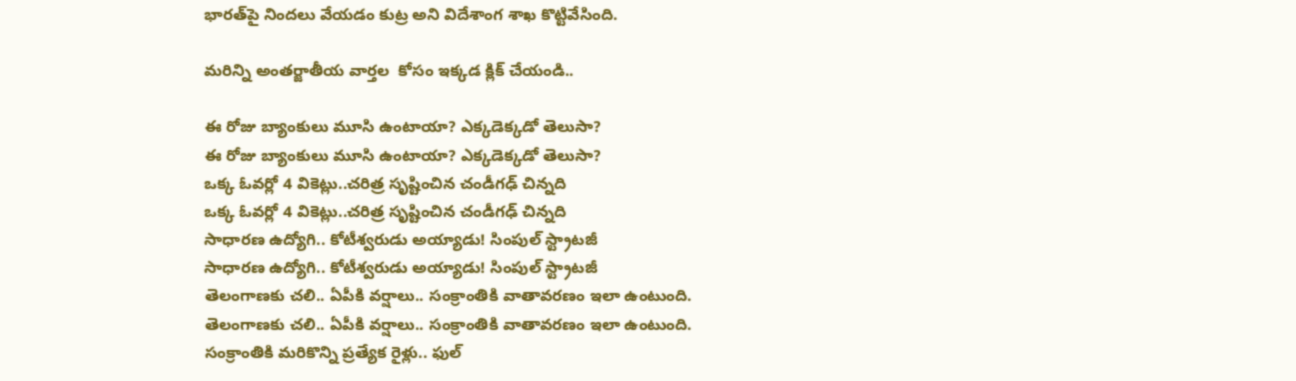భారత్‌పై నిందలు వేయడం కుట్ర అని విదేశాంగ శాఖ కొట్టివేసింది.

మరిన్ని అంతర్జాతీయ వార్తల  కోసం ఇక్కడ క్లిక్ చేయండి..

ఈ రోజు బ్యాంకులు మూసి ఉంటాయా? ఎక్కడెక్కడో తెలుసా?
ఈ రోజు బ్యాంకులు మూసి ఉంటాయా? ఎక్కడెక్కడో తెలుసా?
ఒక్క ఓవర్లో 4 వికెట్లు..చరిత్ర సృష్టించిన చండీగఢ్ చిన్నది
ఒక్క ఓవర్లో 4 వికెట్లు..చరిత్ర సృష్టించిన చండీగఢ్ చిన్నది
సాధారణ ఉద్యోగి.. కోటీశ్వరుడు అయ్యాడు! సింపుల్‌ స్ట్రాటజీ
సాధారణ ఉద్యోగి.. కోటీశ్వరుడు అయ్యాడు! సింపుల్‌ స్ట్రాటజీ
తెలంగాణకు చలి.. ఏపీకి వర్షాలు.. సంక్రాంతికి వాతావరణం ఇలా ఉంటుంది.
తెలంగాణకు చలి.. ఏపీకి వర్షాలు.. సంక్రాంతికి వాతావరణం ఇలా ఉంటుంది.
సంక్రాంతికి మరికొన్ని ప్రత్యేక రైళ్లు.. ఫుల్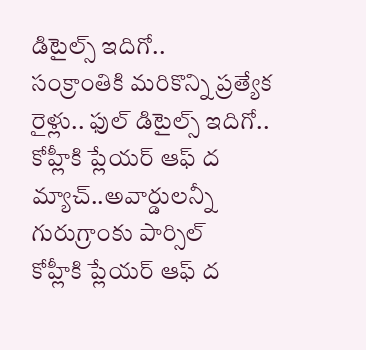డిటైల్స్ ఇదిగో..
సంక్రాంతికి మరికొన్ని ప్రత్యేక రైళ్లు.. ఫుల్ డిటైల్స్ ఇదిగో..
కోహ్లీకి ప్లేయర్ ఆఫ్ ద మ్యాచ్..అవార్డులన్నీ గురుగ్రాంకు పార్సిల్
కోహ్లీకి ప్లేయర్ ఆఫ్ ద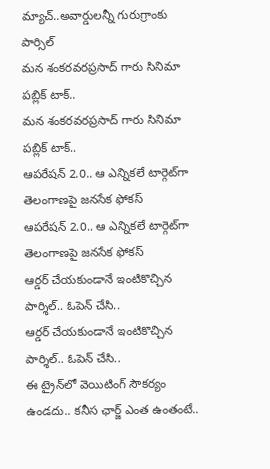మ్యాచ్..అవార్డులన్నీ గురుగ్రాంకు పార్సిల్
మన శంకరవరప్రసాద్ గారు సినిమా పబ్లిక్ టాక్..
మన శంకరవరప్రసాద్ గారు సినిమా పబ్లిక్ టాక్..
ఆపరేషన్‌ 2.0.. ఆ ఎన్నికలే టార్గెట్‌గా తెలంగాణపై జనసేక ఫోకస్
ఆపరేషన్‌ 2.0.. ఆ ఎన్నికలే టార్గెట్‌గా తెలంగాణపై జనసేక ఫోకస్
ఆర్డర్ చేయకుండానే ఇంటికొచ్చిన పార్శిల్.. ఓపెన్ చేసి..
ఆర్డర్ చేయకుండానే ఇంటికొచ్చిన పార్శిల్.. ఓపెన్ చేసి..
ఈ ట్రైన్‌లో వెయిటింగ్ సౌకర్యం ఉండదు.. కనీస ఛార్జ్‌ ఎంత ఉంతంటే..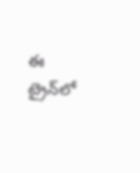ఈ ట్రైన్‌లో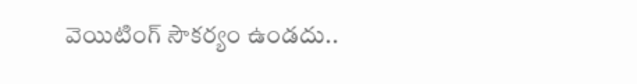వెయిటింగ్ సౌకర్యం ఉండదు..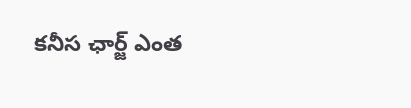కనీస ఛార్జ్‌ ఎంత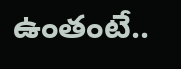ఉంతంటే..